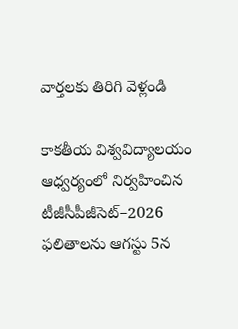వార్తలకు తిరిగి వెళ్లండి

కాకతీయ విశ్వవిద్యాలయం ఆధ్వర్యంలో నిర్వహించిన టీజీసీపీజీసెట్–2026 ఫలితాలను ఆగస్టు 5న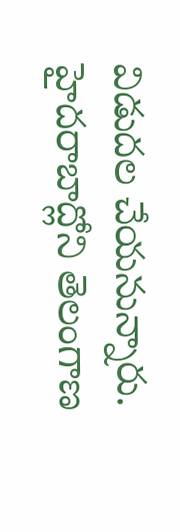విడుదల చేయనున్నారు. హైదరాబాద్లోని తెలంగాణ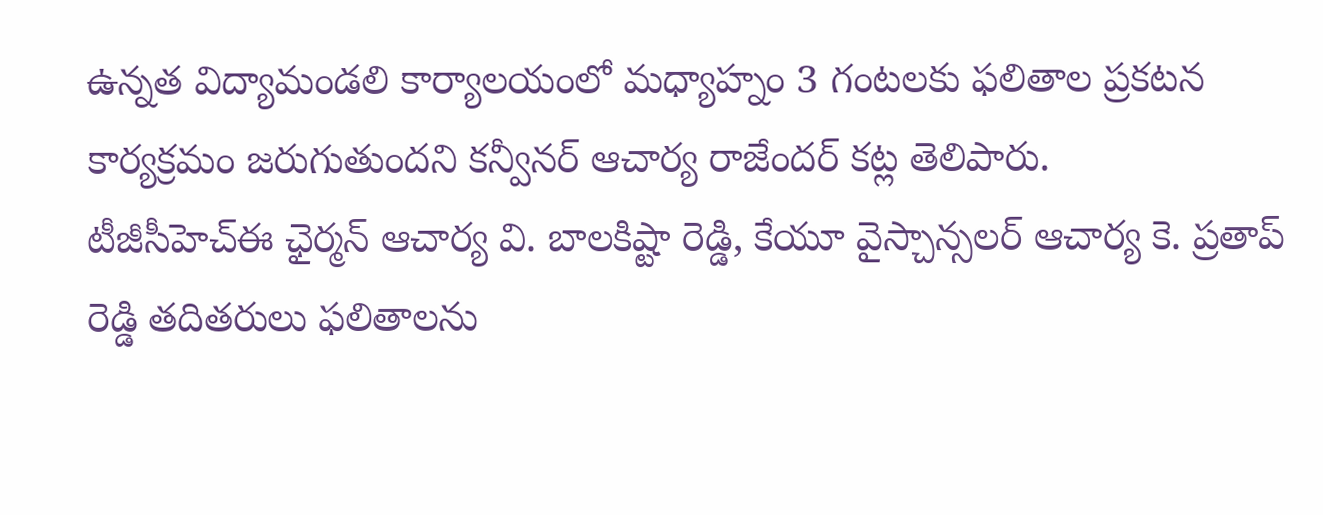ఉన్నత విద్యామండలి కార్యాలయంలో మధ్యాహ్నం 3 గంటలకు ఫలితాల ప్రకటన కార్యక్రమం జరుగుతుందని కన్వీనర్ ఆచార్య రాజేందర్ కట్ల తెలిపారు.
టీజీసీహెచ్ఈ ఛైర్మన్ ఆచార్య వి. బాలకిష్టా రెడ్డి, కేయూ వైస్చాన్సలర్ ఆచార్య కె. ప్రతాప్ రెడ్డి తదితరులు ఫలితాలను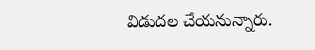విడుదల చేయనున్నారు.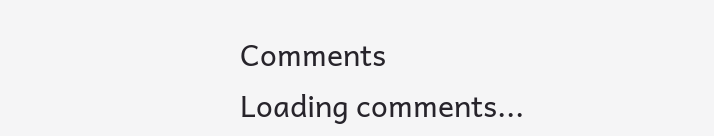Comments
Loading comments...